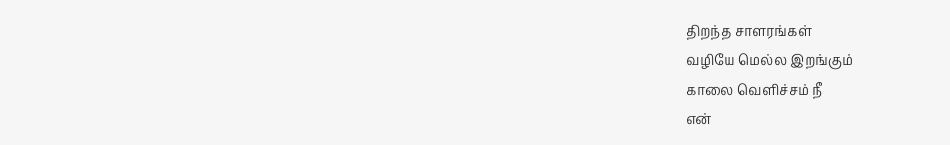திறந்த சாளரங்கள்
வழியே மெல்ல இறங்கும்
காலை வெளிச்சம் நீ
என்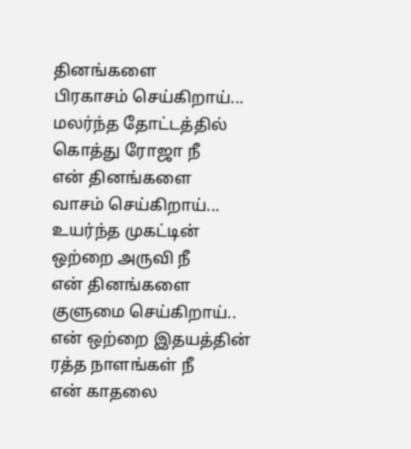தினங்களை
பிரகாசம் செய்கிறாய்...
மலர்ந்த தோட்டத்தில்
கொத்து ரோஜா நீ
என் தினங்களை
வாசம் செய்கிறாய்...
உயர்ந்த முகட்டின்
ஒற்றை அருவி நீ
என் தினங்களை
குளுமை செய்கிறாய்..
என் ஒற்றை இதயத்தின்
ரத்த நாளங்கள் நீ
என் காதலை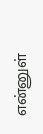என்னுள்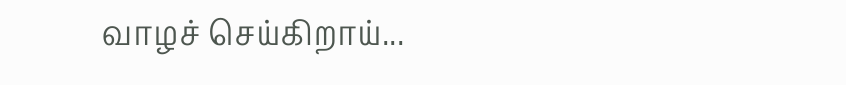வாழச் செய்கிறாய்...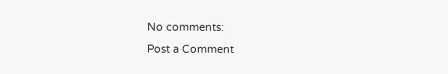No comments:
Post a Comment